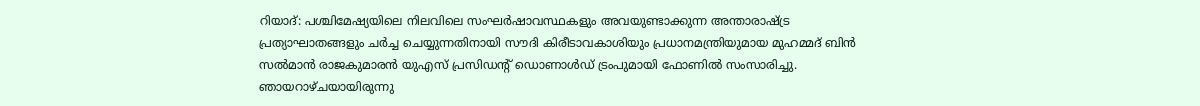റിയാദ്: പശ്ചിമേഷ്യയിലെ നിലവിലെ സംഘർഷാവസ്ഥകളും അവയുണ്ടാക്കുന്ന അന്താരാഷ്ട്ര പ്രത്യാഘാതങ്ങളും ചർച്ച ചെയ്യുന്നതിനായി സൗദി കിരീടാവകാശിയും പ്രധാനമന്ത്രിയുമായ മുഹമ്മദ് ബിൻ സൽമാൻ രാജകുമാരൻ യുഎസ് പ്രസിഡന്റ് ഡൊണാൾഡ് ട്രംപുമായി ഫോണിൽ സംസാരിച്ചു. ഞായറാഴ്ചയായിരുന്നു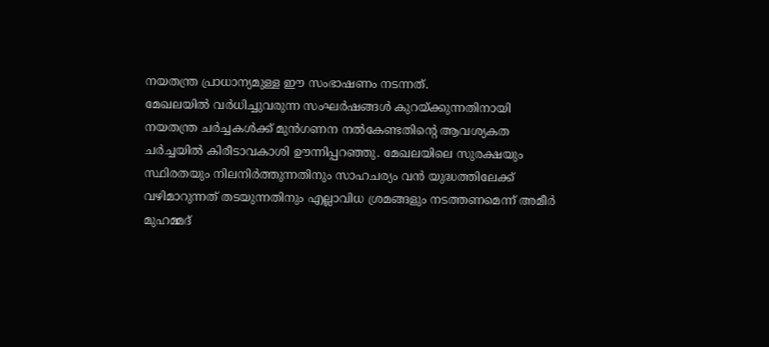നയതന്ത്ര പ്രാധാന്യമുള്ള ഈ സംഭാഷണം നടന്നത്.
മേഖലയിൽ വർധിച്ചുവരുന്ന സംഘർഷങ്ങൾ കുറയ്ക്കുന്നതിനായി നയതന്ത്ര ചർച്ചകൾക്ക് മുൻഗണന നൽകേണ്ടതിന്റെ ആവശ്യകത ചർച്ചയിൽ കിരീടാവകാശി ഊന്നിപ്പറഞ്ഞു. മേഖലയിലെ സുരക്ഷയും സ്ഥിരതയും നിലനിർത്തുന്നതിനും സാഹചര്യം വൻ യുദ്ധത്തിലേക്ക് വഴിമാറുന്നത് തടയുന്നതിനും എല്ലാവിധ ശ്രമങ്ങളും നടത്തണമെന്ന് അമീർ മുഹമ്മദ്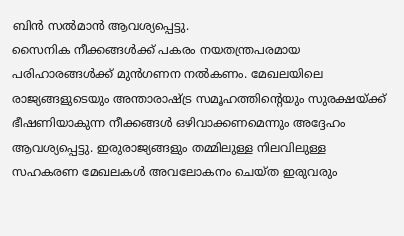ബിൻ സൽമാൻ ആവശ്യപ്പെട്ടു.
സൈനിക നീക്കങ്ങൾക്ക് പകരം നയതന്ത്രപരമായ പരിഹാരങ്ങൾക്ക് മുൻഗണന നൽകണം. മേഖലയിലെ രാജ്യങ്ങളുടെയും അന്താരാഷ്ട്ര സമൂഹത്തിന്റെയും സുരക്ഷയ്ക്ക് ഭീഷണിയാകുന്ന നീക്കങ്ങൾ ഒഴിവാക്കണമെന്നും അദ്ദേഹം ആവശ്യപ്പെട്ടു. ഇരുരാജ്യങ്ങളും തമ്മിലുള്ള നിലവിലുള്ള സഹകരണ മേഖലകൾ അവലോകനം ചെയ്ത ഇരുവരും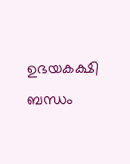ഉഭയകക്ഷി ബന്ധം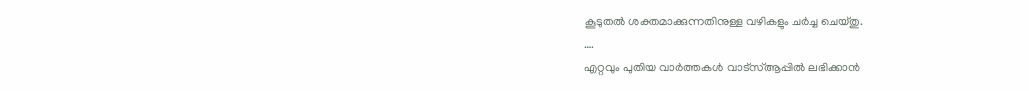കൂടുതൽ ശക്തമാക്കുന്നതിനുള്ള വഴികളും ചർച്ച ചെയ്തു.
….
എറ്റവും പുതിയ വാർത്തകൾ വാട്സ്ആപ്പിൽ ലഭിക്കാൻ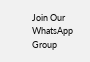Join Our WhatsApp Group